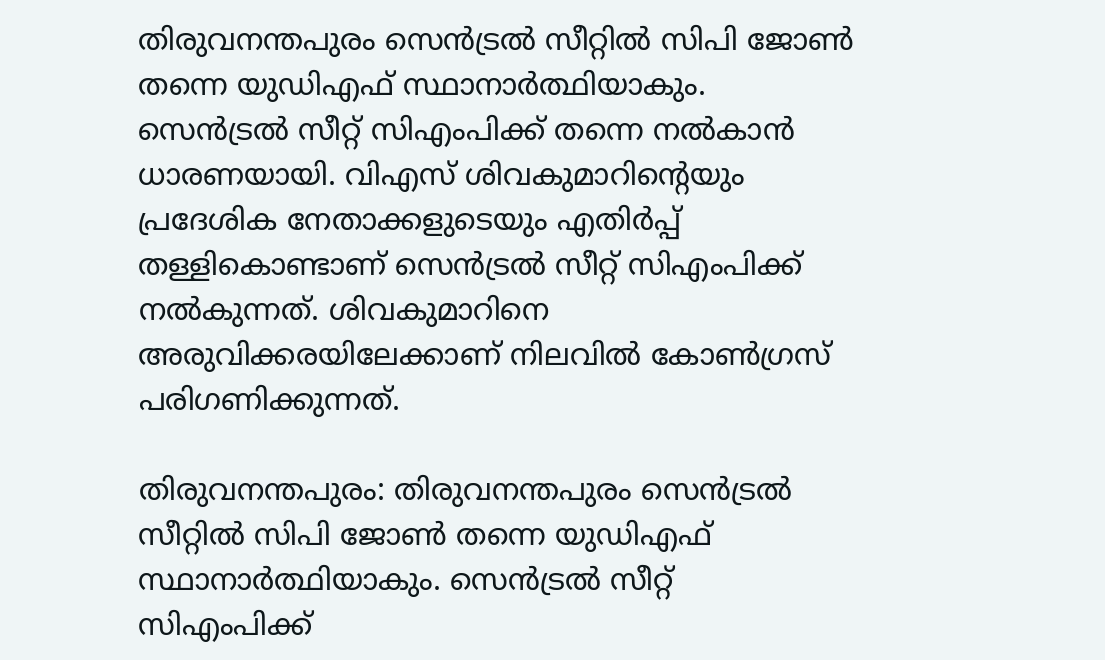തിരുവനന്തപുരം സെന്‍ട്രൽ സീറ്റിൽ സിപി ജോണ്‍ തന്നെ യുഡിഎഫ് സ്ഥാനാര്‍ത്ഥിയാകും. സെന്‍ട്രൽ സീറ്റ് സിഎംപിക്ക് തന്നെ നൽകാൻ ധാരണയായി. വിഎസ് ശിവകുമാറിന്‍റെയും പ്രദേശിക നേതാക്കളുടെയും എതിര്‍പ്പ് തള്ളികൊണ്ടാണ് സെന്‍ട്രൽ സീറ്റ് സിഎംപിക്ക് നൽകുന്നത്. ശിവകുമാറിനെ അരുവിക്കരയിലേക്കാണ് നിലവിൽ കോണ്‍ഗ്രസ് പരിഗണിക്കുന്നത്.

തിരുവനന്തപുരം: തിരുവനന്തപുരം സെന്‍ട്രൽ സീറ്റിൽ സിപി ജോണ്‍ തന്നെ യുഡിഎഫ് സ്ഥാനാര്‍ത്ഥിയാകും. സെന്‍ട്രൽ സീറ്റ് സിഎംപിക്ക്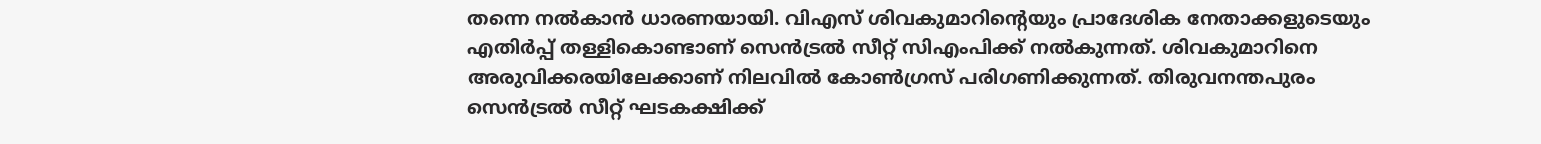തന്നെ നൽകാൻ ധാരണയായി. വിഎസ് ശിവകുമാറിന്‍റെയും പ്രാദേശിക നേതാക്കളുടെയും എതിര്‍പ്പ് തള്ളികൊണ്ടാണ് സെന്‍ട്രൽ സീറ്റ് സിഎംപിക്ക് നൽകുന്നത്. ശിവകുമാറിനെ അരുവിക്കരയിലേക്കാണ് നിലവിൽ കോണ്‍ഗ്രസ് പരിഗണിക്കുന്നത്. തിരുവനന്തപുരം സെന്‍ട്രൽ സീറ്റ് ഘടകക്ഷിക്ക്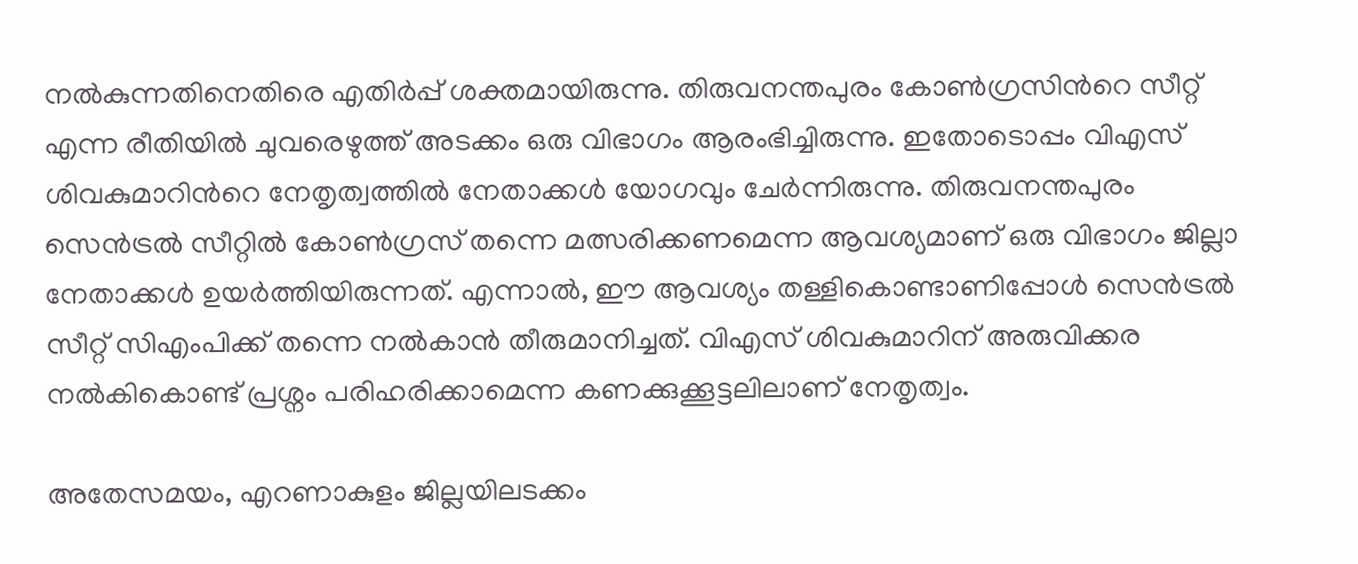നൽകുന്നതിനെതിരെ എതിര്‍പ്പ് ശക്തമായിരുന്നു. തിരുവനന്തപുരം കോണ്‍ഗ്രസിന്‍റെ സീറ്റ് എന്ന രീതിയിൽ ചുവരെഴുത്ത് അടക്കം ഒരു വിഭാഗം ആരംഭിച്ചിരുന്നു. ഇതോടൊപ്പം വിഎസ് ശിവകുമാറിന്‍റെ നേതൃത്വത്തിൽ നേതാക്കള്‍ യോഗവും ചേര്‍ന്നിരുന്നു. തിരുവനന്തപുരം സെന്‍ട്രൽ സീറ്റിൽ കോണ്‍ഗ്രസ് തന്നെ മത്സരിക്കണമെന്ന ആവശ്യമാണ് ഒരു വിഭാഗം ജില്ലാ നേതാക്കള്‍ ഉയര്‍ത്തിയിരുന്നത്. എന്നാൽ, ഈ ആവശ്യം തള്ളികൊണ്ടാണിപ്പോള്‍ സെന്‍ട്രൽ സീറ്റ് സിഎംപിക്ക് തന്നെ നൽകാൻ തീരുമാനിച്ചത്. വിഎസ് ശിവകുമാറിന് അരുവിക്കര നൽകികൊണ്ട് പ്രശ്നം പരിഹരിക്കാമെന്ന കണക്കുക്കൂട്ടലിലാണ് നേതൃത്വം.

അതേസമയം, എറണാകുളം ജില്ലയിലടക്കം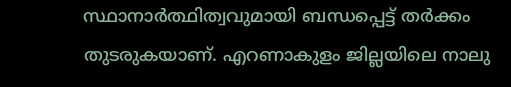സ്ഥാനാര്‍ത്ഥിത്വവുമായി ബന്ധപ്പെട്ട് തര്‍ക്കം തുടരുകയാണ്. എറണാകുളം ജില്ലയിലെ നാലു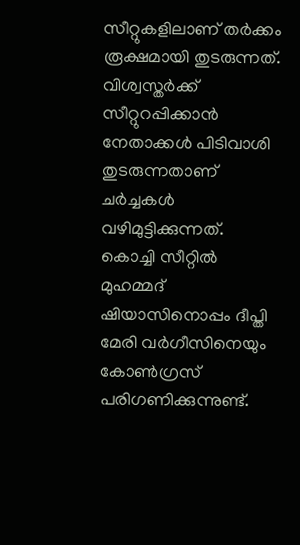സീറ്റുകളിലാണ് തര്‍ക്കം രൂക്ഷമായി തുടരുന്നത്. വിശ്വസ്തർക്ക് സീറ്റുറപ്പിക്കാൻ നേതാക്കള്‍ പിടിവാശി തുടരുന്നതാണ് ചര്‍ച്ചകള്‍ വഴിമുട്ടിക്കുന്നത്. കൊച്ചി സീറ്റിൽ മുഹമ്മദ് ഷിയാസിനൊപ്പം ദീപ്തി മേരി വർഗീസിനെയും കോണ്‍ഗ്രസ് പരിഗണിക്കുന്നുണ്ട്.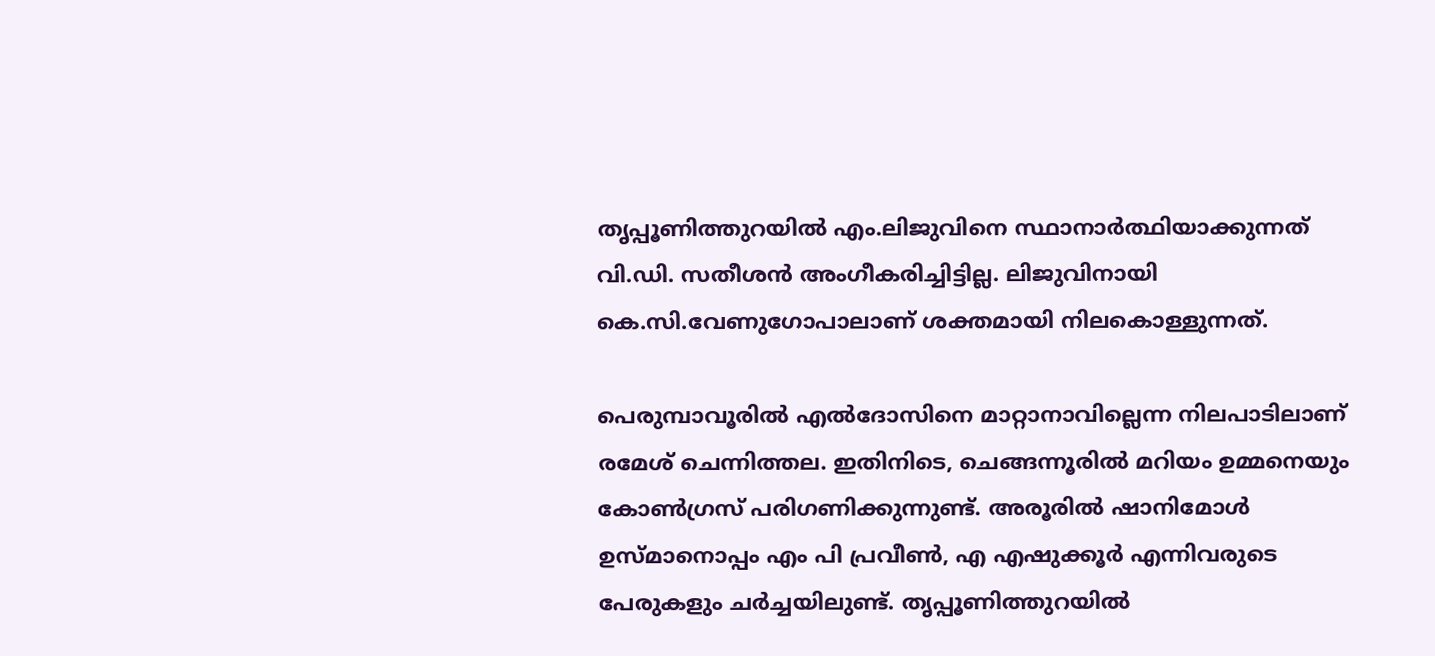തൃപ്പൂണിത്തുറയിൽ എം.ലിജുവിനെ സ്ഥാനാര്‍ത്ഥിയാക്കുന്നത് വി.ഡി. സതീശൻ അംഗീകരിച്ചിട്ടില്ല. ലിജുവിനായി കെ.സി.വേണുഗോപാലാണ് ശക്തമായി നിലകൊള്ളുന്നത്.

പെരുമ്പാവൂരിൽ എൽദോസിനെ മാറ്റാനാവില്ലെന്ന നിലപാടിലാണ് രമേശ് ചെന്നിത്തല. ഇതിനിടെ, ചെങ്ങന്നൂരിൽ മറിയം ഉമ്മനെയും കോണ്‍ഗ്രസ് പരിഗണിക്കുന്നുണ്ട്. അരൂരിൽ ഷാനിമോൾ ഉസ്മാനൊപ്പം എം പി പ്രവീൺ, എ എഷുക്കൂർ എന്നിവരുടെ പേരുകളും ചർച്ചയിലുണ്ട്. തൃപ്പൂണിത്തുറയിൽ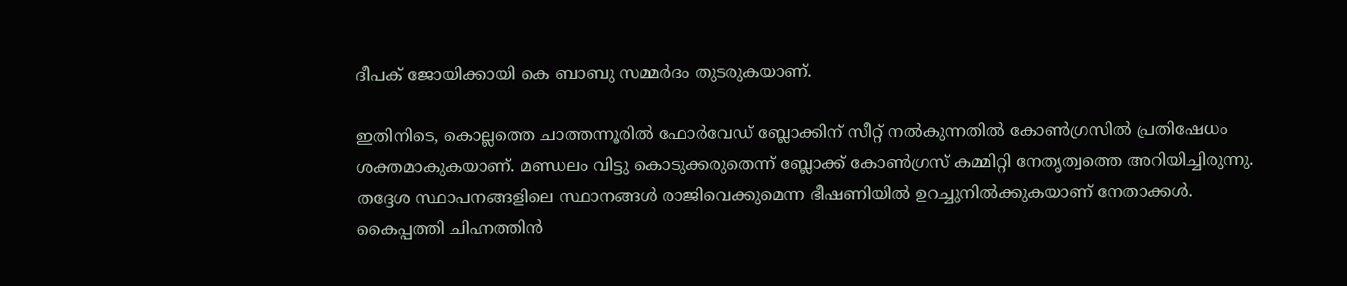ദീപക് ജോയിക്കായി കെ ബാബു സമ്മര്‍ദം തുടരുകയാണ്.

ഇതിനിടെ, കൊല്ലത്തെ ചാത്തന്നൂരിൽ ഫോർവേഡ് ബ്ലോക്കിന് സീറ്റ് നൽകുന്നതിൽ കോൺഗ്രസിൽ പ്രതിഷേധം ശക്തമാകുകയാണ്. മണ്ഡലം വിട്ടു കൊടുക്കരുതെന്ന് ബ്ലോക്ക് കോൺഗ്രസ് കമ്മിറ്റി നേതൃത്വത്തെ അറിയിച്ചിരുന്നു. തദ്ദേശ സ്ഥാപനങ്ങളിലെ സ്ഥാനങ്ങൾ രാജിവെക്കുമെന്ന ഭീഷണിയിൽ ഉറച്ചുനിൽക്കുകയാണ് നേതാക്കൾ. കൈപ്പത്തി ചിഹ്നത്തിൻ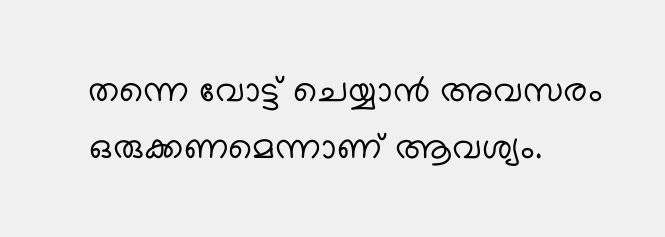തന്നെ വോട്ട് ചെയ്യാൻ അവസരം ഒരുക്കണമെന്നാണ് ആവശ്യം.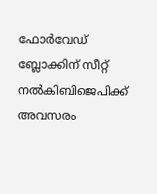ഫോർവേഡ് ബ്ലോക്കിന് സീറ്റ് നൽകിബിജെപിക്ക് അവസരം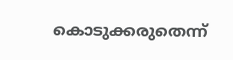കൊടുക്കരുതെന്ന്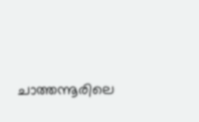ചാത്തന്നൂരിലെ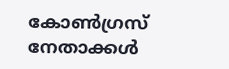കോൺഗ്രസ് നേതാക്കള്‍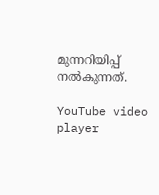മുന്നറിയിപ്പ് നൽകുന്നത്.

YouTube video player